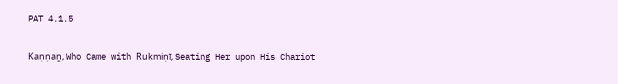PAT 4.1.5

Kaṇṇaṉ, Who Came with Rukmiṇī, Seating Her upon His Chariot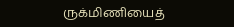ருக்மிணியைத்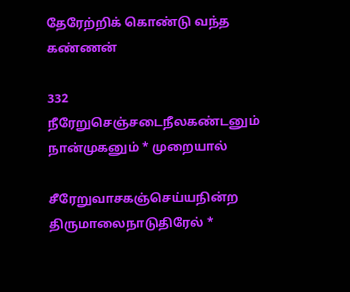தேரேற்றிக் கொண்டு வந்த கண்ணன்

332 நீரேறுசெஞ்சடைநீலகண்டனும் நான்முகனும் * முறையால்

சீரேறுவாசகஞ்செய்யநின்ற திருமாலைநாடுதிரேல் *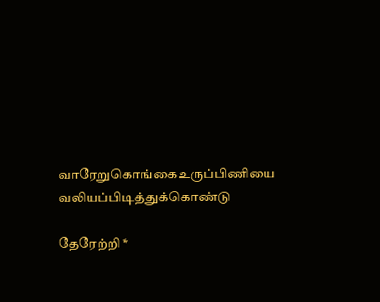வாரேறுகொங்கைஉருப்பிணியை வலியப்பிடித்துக்கொண்டு

தேரேற்றி *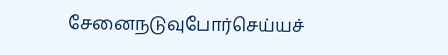சேனைநடுவுபோர்செய்யச்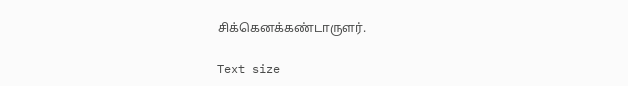சிக்கெனக்கண்டாருளர்.

Text size